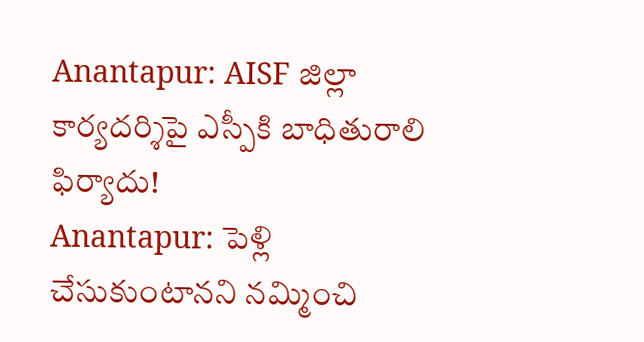Anantapur: AISF జిల్లా కార్యదర్శిపై ఎస్పీకి బాధితురాలి ఫిర్యాదు!
Anantapur: పెళ్లి చేసుకుంటానని నమ్మించి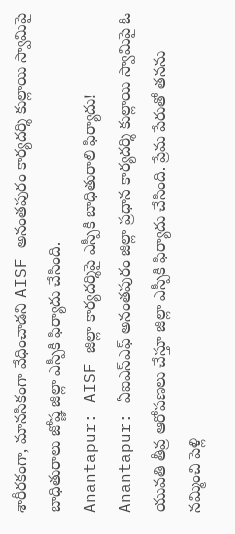శారీరకంగా, మానసికంగా వేధించాడని AISF అనంతపురం కార్యదర్శి కుల్లాయి స్వామిపై బాధితురాలు జోష్ణ జిల్లా ఎస్పీకి ఫిర్యాదు చేసింది.
Anantapur: AISF జిల్లా కార్యదర్శిపై ఎస్పీకి బాధితురాలి ఫిర్యాదు!
Anantapur: ఏఐఎస్ఎఫ్ అనంతపురం జిల్లా ప్రధాన కార్యదర్శి కుల్లాయి స్వామిపై ఓ యువతి తీవ్ర ఆరోపణలు చేస్తూ జిల్లా ఎస్పీకి ఫిర్యాదు చేసింది. ప్రేమ పేరుతో తనను నమ్మించి పెళ్లి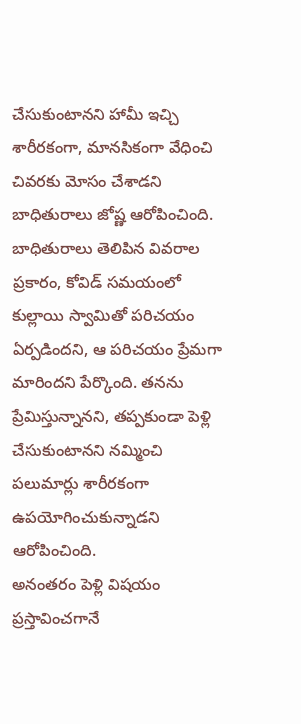చేసుకుంటానని హామీ ఇచ్చి శారీరకంగా, మానసికంగా వేధించి చివరకు మోసం చేశాడని బాధితురాలు జోష్ణ ఆరోపించింది.
బాధితురాలు తెలిపిన వివరాల ప్రకారం, కోవిడ్ సమయంలో కుల్లాయి స్వామితో పరిచయం ఏర్పడిందని, ఆ పరిచయం ప్రేమగా మారిందని పేర్కొంది. తనను ప్రేమిస్తున్నానని, తప్పకుండా పెళ్లి చేసుకుంటానని నమ్మించి పలుమార్లు శారీరకంగా ఉపయోగించుకున్నాడని ఆరోపించింది.
అనంతరం పెళ్లి విషయం ప్రస్తావించగానే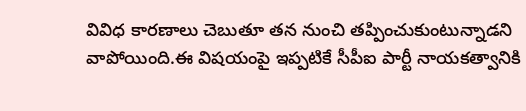వివిధ కారణాలు చెబుతూ తన నుంచి తప్పించుకుంటున్నాడని వాపోయింది.ఈ విషయంపై ఇప్పటికే సీపీఐ పార్టీ నాయకత్వానికి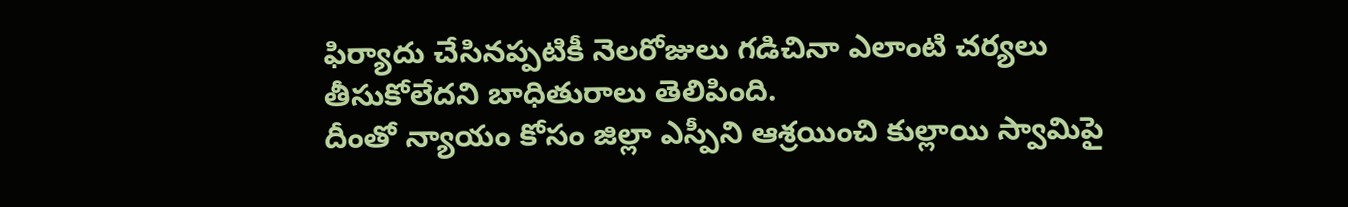ఫిర్యాదు చేసినప్పటికీ నెలరోజులు గడిచినా ఎలాంటి చర్యలు తీసుకోలేదని బాధితురాలు తెలిపింది.
దీంతో న్యాయం కోసం జిల్లా ఎస్పీని ఆశ్రయించి కుల్లాయి స్వామిపై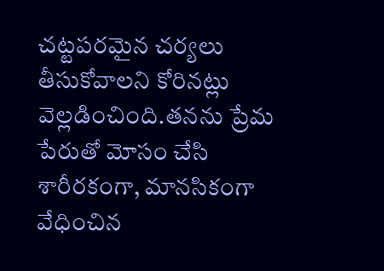చట్టపరమైన చర్యలు తీసుకోవాలని కోరినట్లు వెల్లడించింది.తనను ప్రేమ పేరుతో మోసం చేసి శారీరకంగా, మానసికంగా వేధించిన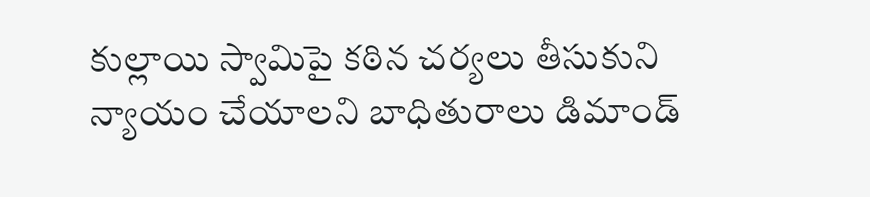కుల్లాయి స్వామిపై కఠిన చర్యలు తీసుకుని న్యాయం చేయాలని బాధితురాలు డిమాండ్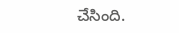చేసింది.